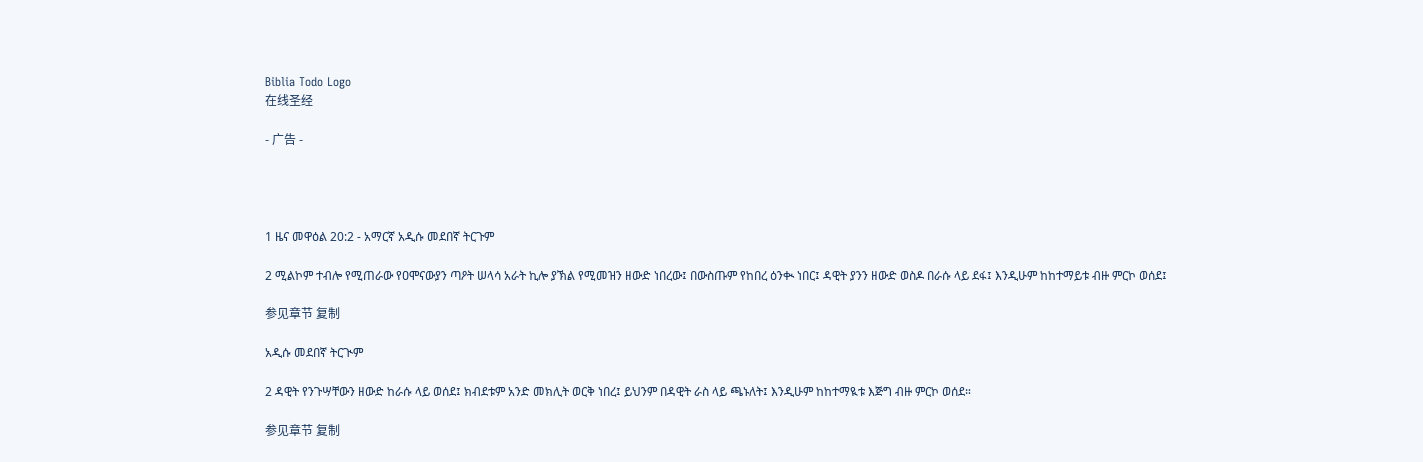Biblia Todo Logo
在线圣经

- 广告 -




1 ዜና መዋዕል 20:2 - አማርኛ አዲሱ መደበኛ ትርጉም

2 ሚልኮም ተብሎ የሚጠራው የዐሞናውያን ጣዖት ሠላሳ አራት ኪሎ ያኽል የሚመዝን ዘውድ ነበረው፤ በውስጡም የከበረ ዕንቊ ነበር፤ ዳዊት ያንን ዘውድ ወስዶ በራሱ ላይ ደፋ፤ እንዲሁም ከከተማይቱ ብዙ ምርኮ ወሰደ፤

参见章节 复制

አዲሱ መደበኛ ትርጒም

2 ዳዊት የንጉሣቸውን ዘውድ ከራሱ ላይ ወሰደ፤ ክብደቱም አንድ መክሊት ወርቅ ነበረ፤ ይህንም በዳዊት ራስ ላይ ጫኑለት፤ እንዲሁም ከከተማዪቱ እጅግ ብዙ ምርኮ ወሰደ።

参见章节 复制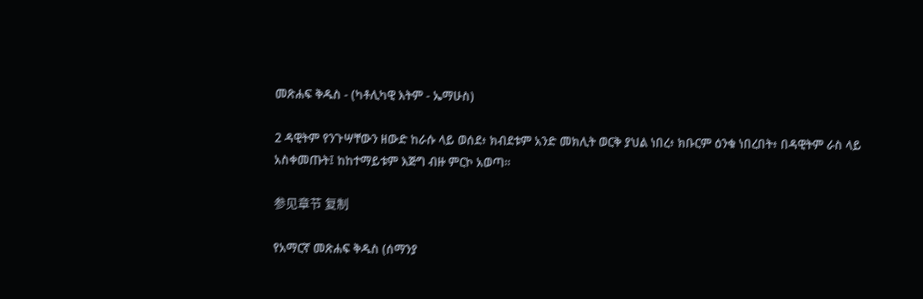መጽሐፍ ቅዱስ - (ካቶሊካዊ እትም - ኤማሁስ)

2 ዳዊትም የንጉሣቸውን ዘውድ ከራሱ ላይ ወሰደ፥ ክብደቱም አንድ መክሊት ወርቅ ያህል ነበረ፥ ክቡርም ዕንቁ ነበረበት፥ በዳዊትም ራስ ላይ አስቀመጡት፤ ከከተማይቱም እጅግ ብዙ ምርኮ አወጣ።

参见章节 复制

የአማርኛ መጽሐፍ ቅዱስ (ሰማንያ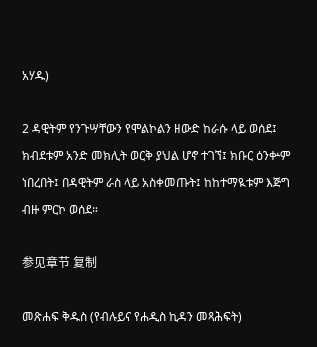አሃዱ)

2 ዳዊትም የንጉሣቸውን የሞልኮልን ዘውድ ከራሱ ላይ ወሰደ፤ ክብደቱም አንድ መክሊት ወርቅ ያህል ሆኖ ተገኘ፤ ክቡር ዕንቍም ነበረበት፤ በዳዊትም ራስ ላይ አስቀመጡት፤ ከከተማዪቱም እጅግ ብዙ ምርኮ ወሰደ።

参见章节 复制

መጽሐፍ ቅዱስ (የብሉይና የሐዲስ ኪዳን መጻሕፍት)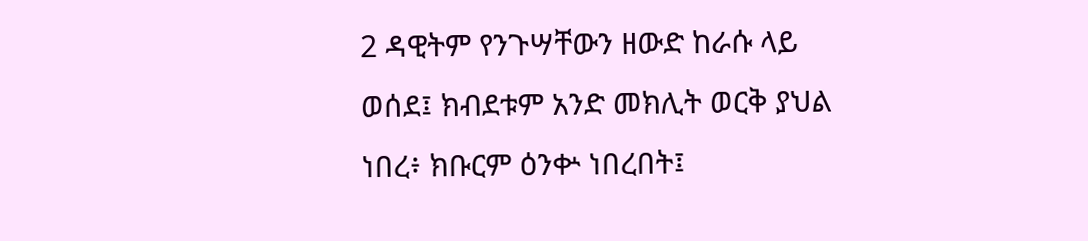2 ዳዊትም የንጉሣቸውን ዘውድ ከራሱ ላይ ወሰደ፤ ክብደቱም አንድ መክሊት ወርቅ ያህል ነበረ፥ ክቡርም ዕንቍ ነበረበት፤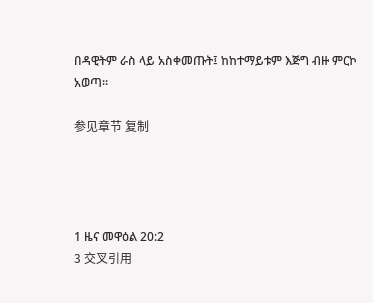በዳዊትም ራስ ላይ አስቀመጡት፤ ከከተማይቱም እጅግ ብዙ ምርኮ አወጣ።

参见章节 复制




1 ዜና መዋዕል 20:2
3 交叉引用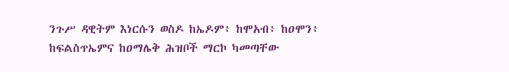ንጉሥ ዳዊትም እነርሱን ወስዶ ከኤዶም፥ ከሞአብ፥ ከዐሞን፥ ከፍልስጥኤምና ከዐማሌቅ ሕዝቦች ማርኮ ካመጣቸው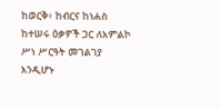ከወርቅ፥ ከብርና ከነሐስ ከተሠሩ ዕቃዎች ጋር ለአምልኮ ሥነ ሥርዓት መገልገያ እንዲሆኑ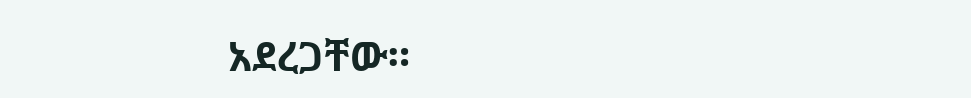አደረጋቸው።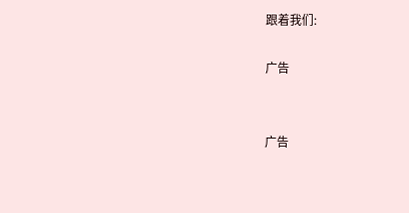跟着我们:

广告


广告